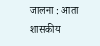जालना : आता शासकीय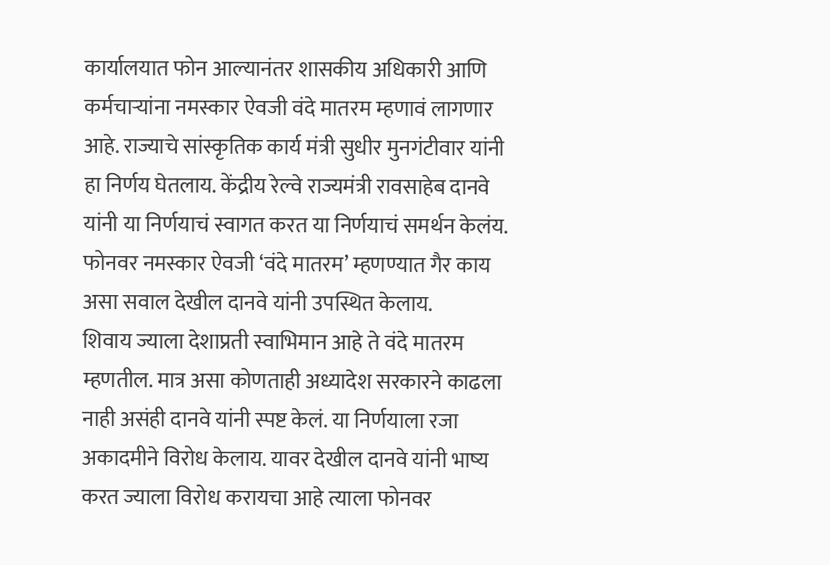कार्यालयात फोन आल्यानंतर शासकीय अधिकारी आणि कर्मचाऱ्यांना नमस्कार ऐवजी वंदे मातरम म्हणावं लागणार आहे. राज्याचे सांस्कृतिक कार्य मंत्री सुधीर मुनगंटीवार यांनी हा निर्णय घेतलाय. केंद्रीय रेल्वे राज्यमंत्री रावसाहेब दानवे यांनी या निर्णयाचं स्वागत करत या निर्णयाचं समर्थन केलंय. फोनवर नमस्कार ऐवजी ‘वंदे मातरम’ म्हणण्यात गैर काय असा सवाल देखील दानवे यांनी उपस्थित केलाय.
शिवाय ज्याला देशाप्रती स्वाभिमान आहे ते वंदे मातरम म्हणतील. मात्र असा कोणताही अध्यादेश सरकारने काढला नाही असंही दानवे यांनी स्पष्ट केलं. या निर्णयाला रजा अकादमीने विरोध केलाय. यावर देखील दानवे यांनी भाष्य करत ज्याला विरोध करायचा आहे त्याला फोनवर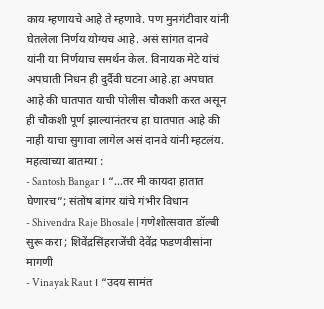काय म्हणायचे आहे ते म्हणावे. पण मुनगंटीवार यांनी घेतलेला निर्णय योग्यच आहे. असं सांगत दानवे यांनी या निर्णयाच समर्थन केल. विनायक मेटे यांचं अपघाती निधन ही दुर्दैवी घटना आहे.हा अपघात आहे की घातपात याची पोलीस चौकशी करत असून ही चौकशी पूर्ण झाल्यानंतरच हा घातपात आहे की नाही याचा सुगावा लागेल असं दानवे यांनी म्हटलंय.
महत्वाच्या बातम्या :
- Santosh Bangar । “…तर मी कायदा हातात घेणारच”; संतोष बांगर यांचे गंभीर विधान
- Shivendra Raje Bhosale | गणेशोत्सवात डॉल्बी सुरू करा ; शिवेंद्रसिंहराजेंची देवेंद्र फडणवीसांना मागणी
- Vinayak Raut । “उदय सामंत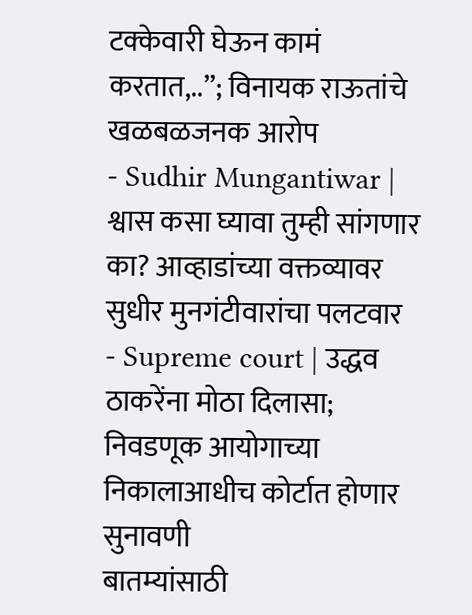टक्केवारी घेऊन कामं करतात,..”; विनायक राऊतांचे खळबळजनक आरोप
- Sudhir Mungantiwar | श्वास कसा घ्यावा तुम्ही सांगणार का? आव्हाडांच्या वक्तव्यावर सुधीर मुनगंटीवारांचा पलटवार
- Supreme court | उद्धव ठाकरेंना मोठा दिलासा; निवडणूक आयोगाच्या निकालाआधीच कोर्टात होणार सुनावणी
बातम्यांसाठी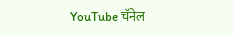YouTube चॅनेल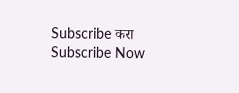Subscribe करा
Subscribe Now